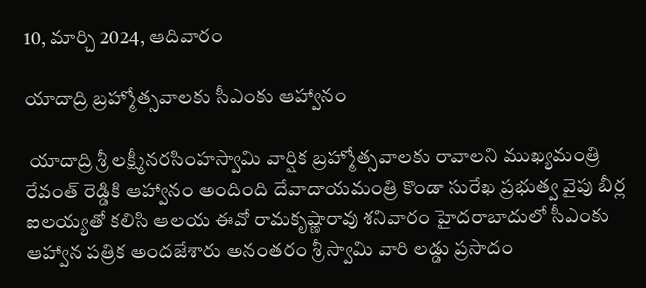10, మార్చి 2024, ఆదివారం

యాదాద్రి బ్రహ్మోత్సవాలకు సీఎంకు ఆహ్వానం

 యాదాద్రి శ్రీ లక్ష్మీనరసింహస్వామి వార్షిక బ్రహ్మోత్సవాలకు రావాలని ముఖ్యమంత్రి రేవంత్ రెడ్డికి ఆహ్వానం అందింది దేవాదాయమంత్రి కొండా సురేఖ ప్రభుత్వ వైపు బీర్ల ఐలయ్యతో కలిసి ఆలయ ఈవో రామకృష్ణారావు శనివారం హైదరాబాదులో సీఎంకు ఆహ్వాన పత్రిక అందజేశారు అనంతరం శ్రీ స్వామి వారి లడ్డు ప్రసాదం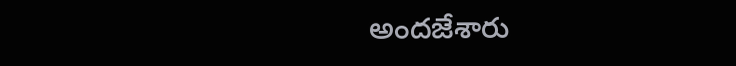అందజేశారు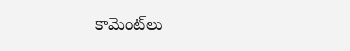కామెంట్‌లు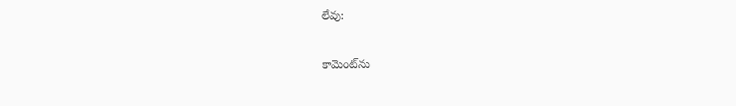లేవు:

కామెంట్‌ను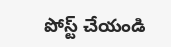పోస్ట్ చేయండి